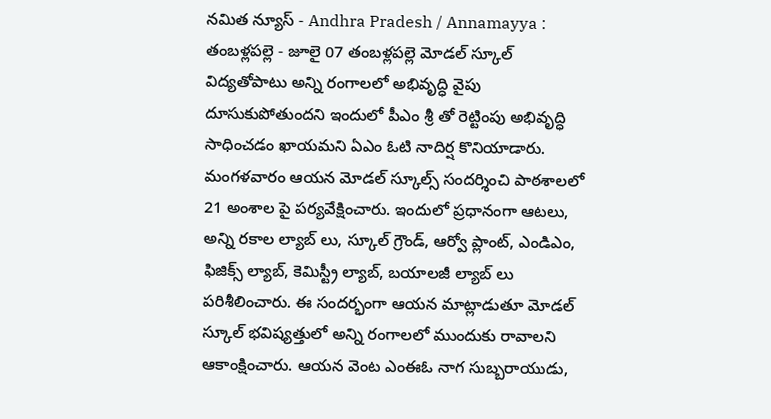నమిత న్యూస్ - Andhra Pradesh / Annamayya : తంబళ్లపల్లె - జూలై 07 తంబళ్లపల్లె మోడల్ స్కూల్ విద్యతోపాటు అన్ని రంగాలలో అభివృద్ధి వైపు దూసుకుపోతుందని ఇందులో పీఎం శ్రీ తో రెట్టింపు అభివృద్ధి సాధించడం ఖాయమని ఏఎం ఓటి నాదిర్ష కొనియాడారు. మంగళవారం ఆయన మోడల్ స్కూల్స్ సందర్శించి పాఠశాలలో 21 అంశాల పై పర్యవేక్షించారు. ఇందులో ప్రధానంగా ఆటలు, అన్ని రకాల ల్యాబ్ లు, స్కూల్ గ్రౌండ్, ఆర్వో ప్లాంట్, ఎండిఎం, ఫిజిక్స్ ల్యాబ్, కెమిస్ట్రీ ల్యాబ్, బయాలజీ ల్యాబ్ లు పరిశీలించారు. ఈ సందర్భంగా ఆయన మాట్లాడుతూ మోడల్ స్కూల్ భవిష్యత్తులో అన్ని రంగాలలో ముందుకు రావాలని ఆకాంక్షించారు. ఆయన వెంట ఎంఈఓ నాగ సుబ్బరాయుడు,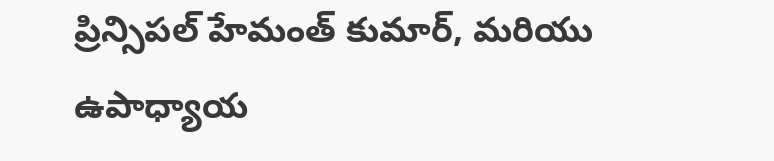ప్రిన్సిపల్ హేమంత్ కుమార్, మరియు ఉపాధ్యాయ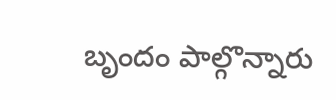బృందం పాల్గొన్నారు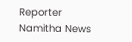Reporter
Namitha News